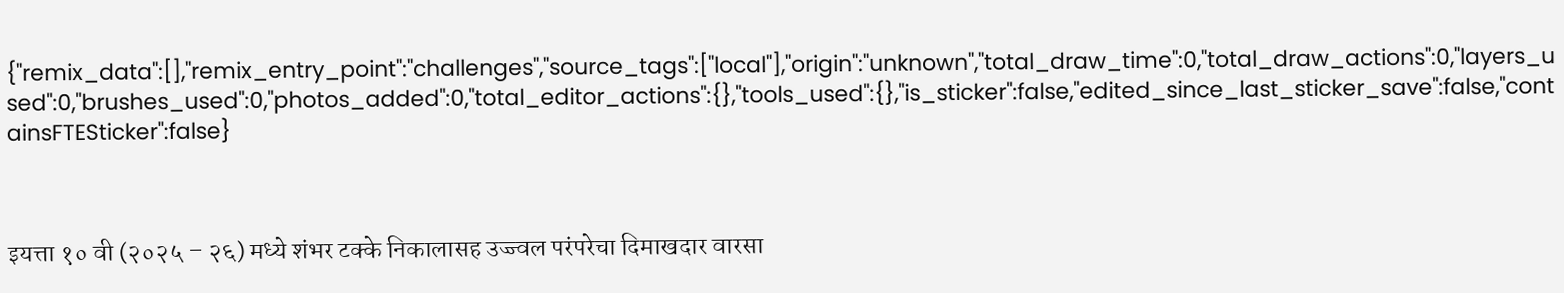{"remix_data":[],"remix_entry_point":"challenges","source_tags":["local"],"origin":"unknown","total_draw_time":0,"total_draw_actions":0,"layers_used":0,"brushes_used":0,"photos_added":0,"total_editor_actions":{},"tools_used":{},"is_sticker":false,"edited_since_last_sticker_save":false,"containsFTESticker":false}



इयत्ता १० वी (२०२५ – २६) मध्ये शंभर टक्के निकालासह उज्ज्वल परंपरेचा दिमाखदार वारसा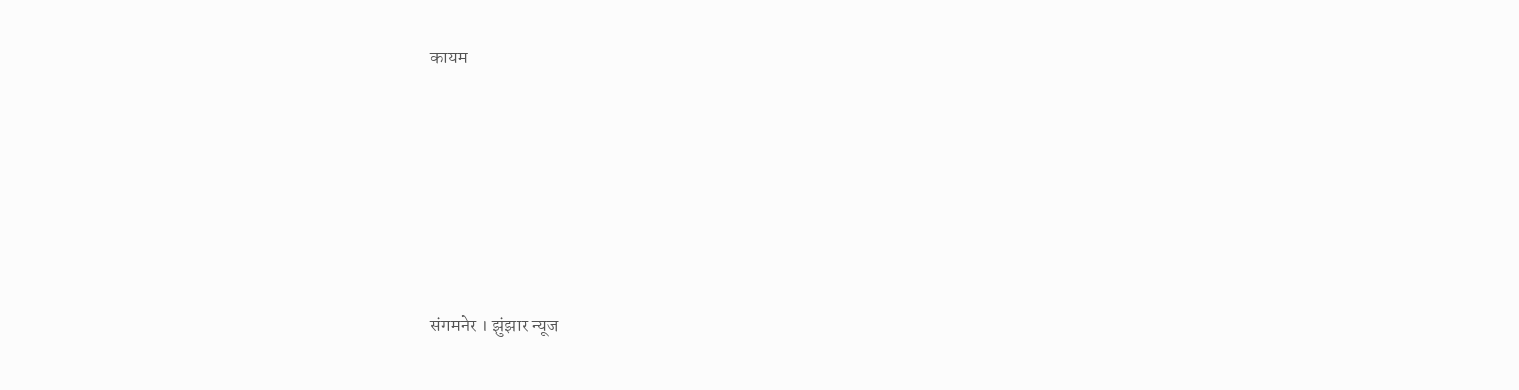कायम







संगमनेर । झुंझार न्यूज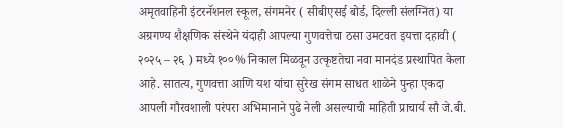अमृतवाहिनी इंटरनॅशनल स्कूल, संगमनेर ( सीबीएसई बोर्ड, दिल्ली संलग्नित) या अग्रगण्य शैक्षणिक संस्थेने यंदाही आपल्या गुणवत्तेचा ठसा उमटवत इयत्ता दहावी ( २०२५ – २६ ) मध्ये १००% निकाल मिळवून उत्कृष्टतेचा नवा मानदंड प्रस्थापित केला आहे. सातत्य, गुणवत्ता आणि यश यांचा सुरेख संगम साधत शाळेने पुन्हा एकदा आपली गौरवशाली परंपरा अभिमानाने पुढे नेली असल्याची माहिती प्राचार्य सौ जे.बी.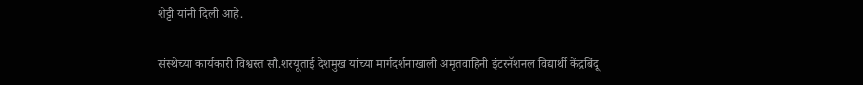शेट्टी यांनी दिली आहे.

संस्थेच्या कार्यकारी विश्वस्त सौ.शरयूताई देशमुख यांच्या मार्गदर्शनाखाली अमृतवाहिनी इंटरनॅशनल विद्यार्थी केंद्रबिंदू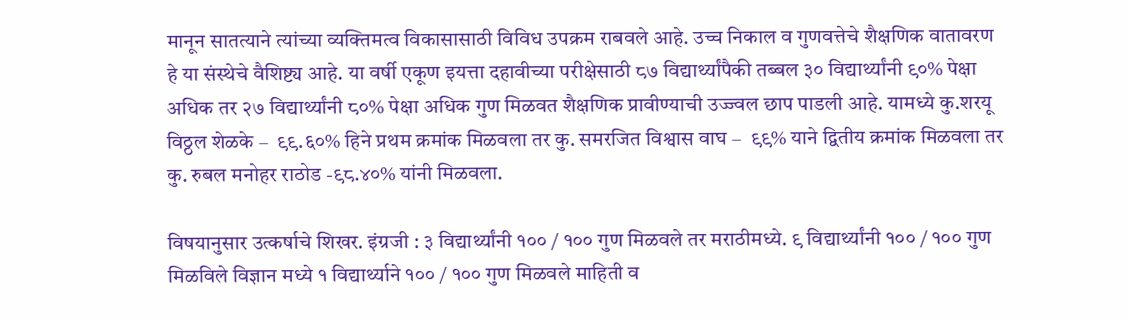मानून सातत्याने त्यांच्या व्यक्तिमत्व विकासासाठी विविध उपक्रम राबवले आहे. उच्च निकाल व गुणवत्तेचे शैक्षणिक वातावरण हे या संस्थेचे वैशिष्ट्य आहे. या वर्षी एकूण इयत्ता दहावीच्या परीक्षेसाठी ८७ विद्यार्थ्यांपैकी तब्बल ३० विद्यार्थ्यांनी ९०% पेक्षा अधिक तर २७ विद्यार्थ्यांनी ८०% पेक्षा अधिक गुण मिळवत शैक्षणिक प्रावीण्याची उज्ज्वल छाप पाडली आहे. यामध्ये कु.शरयू विठ्ठल शेळके –  ९९.६०% हिने प्रथम क्रमांक मिळवला तर कु. समरजित विश्वास वाघ –  ९९% याने द्वितीय क्रमांक मिळवला तर कु. रुबल मनोहर राठोड -९८.४०% यांनी मिळवला.

विषयानुसार उत्कर्षाचे शिखर. इंग्रजी : ३ विद्यार्थ्यांनी १०० / १०० गुण मिळवले तर मराठीमध्ये. ९ विद्यार्थ्यांनी १०० / १०० गुण मिळविले विज्ञान मध्ये १ विद्यार्थ्याने १०० / १०० गुण मिळवले माहिती व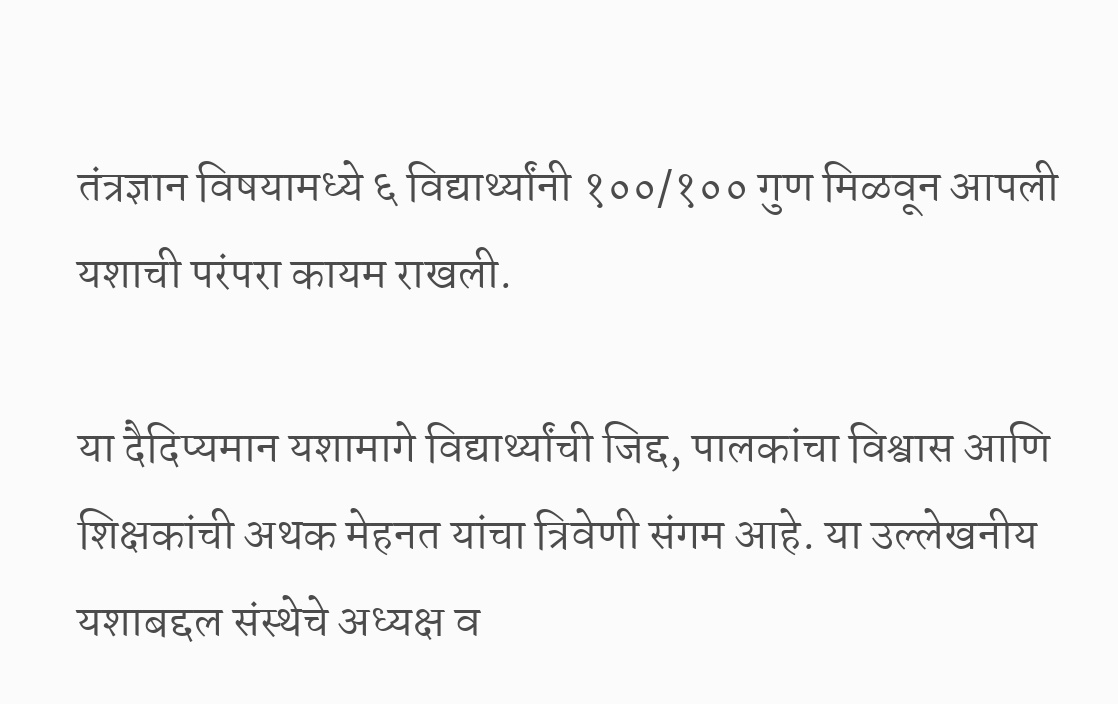तंत्रज्ञान विषयामध्ये ६ विद्यार्थ्यांनी १००/१०० गुण मिळवून आपली यशाची परंपरा कायम राखली.

या दैदिप्यमान यशामागे विद्यार्थ्यांची जिद्द, पालकांचा विश्वास आणि शिक्षकांची अथक मेहनत यांचा त्रिवेणी संगम आहे. या उल्लेखनीय यशाबद्दल संस्थेचे अध्यक्ष व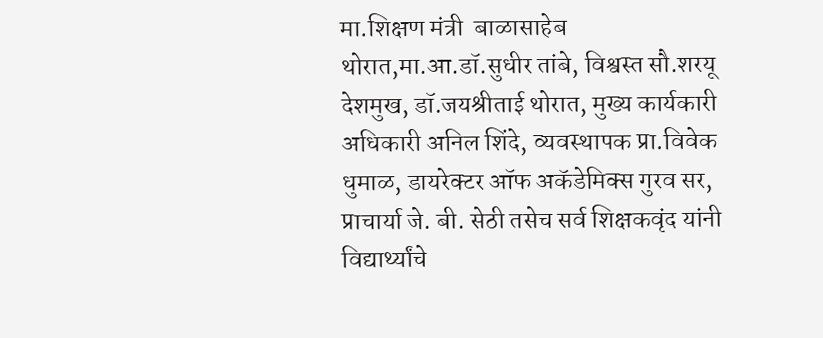मा.शिक्षण मंत्री  बाळासाहेब थोरात,मा.आ.डॉ.सुधीर तांबे, विश्वस्त सौ.शरयू देशमुख, डॉ.जयश्रीताई थोरात, मुख्य कार्यकारी अधिकारी अनिल शिंदे, व्यवस्थापक प्रा.विवेक धुमाळ, डायरेक्टर ऑफ अकॅडेमिक्स गुरव सर, प्राचार्या जे. बी. सेठी तसेच सर्व शिक्षकवृंद यांनी विद्यार्थ्यांचे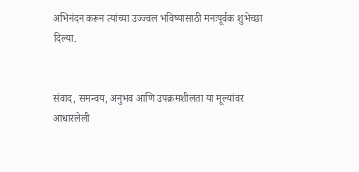अभिनंदन करून त्यांच्या उज्ज्वल भविष्यासाठी मनःपूर्वक शुभेच्छा दिल्या.


संवाद, समन्वय, अनुभव आणि उपक्रमशीलता या मूल्यांवर आधारलेली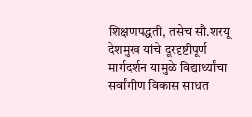शिक्षणपद्धती, तसेच सौ.शरयू देशमुख यांचे दूरदृष्टीपूर्ण मार्गदर्शन यामुळे विद्यार्थ्यांचा सर्वांगीण विकास साधत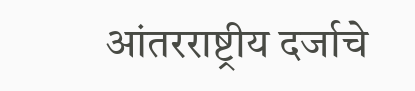आंतरराष्ट्रीय दर्जाचे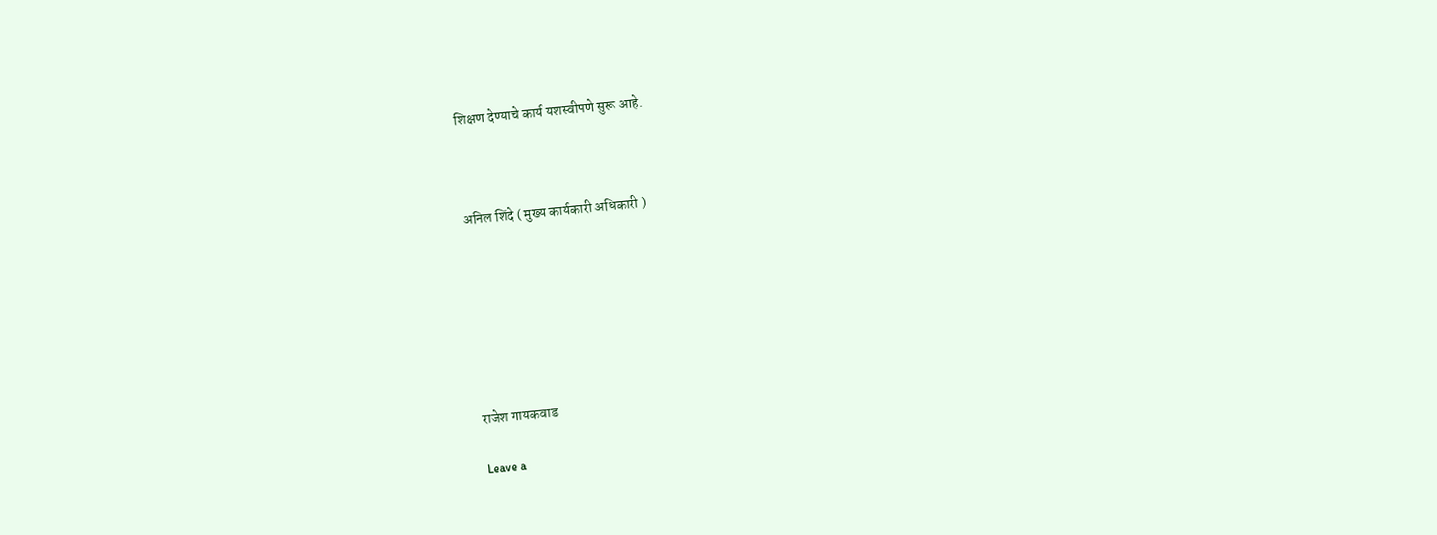शिक्षण देण्याचे कार्य यशस्वीपणे सुरू आहे.



अनिल शिंदे ( मुख्य कार्यकारी अधिकारी )







राजेश गायकवाड

Leave a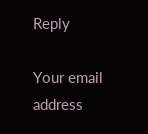Reply

Your email address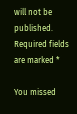will not be published. Required fields are marked *

You missed